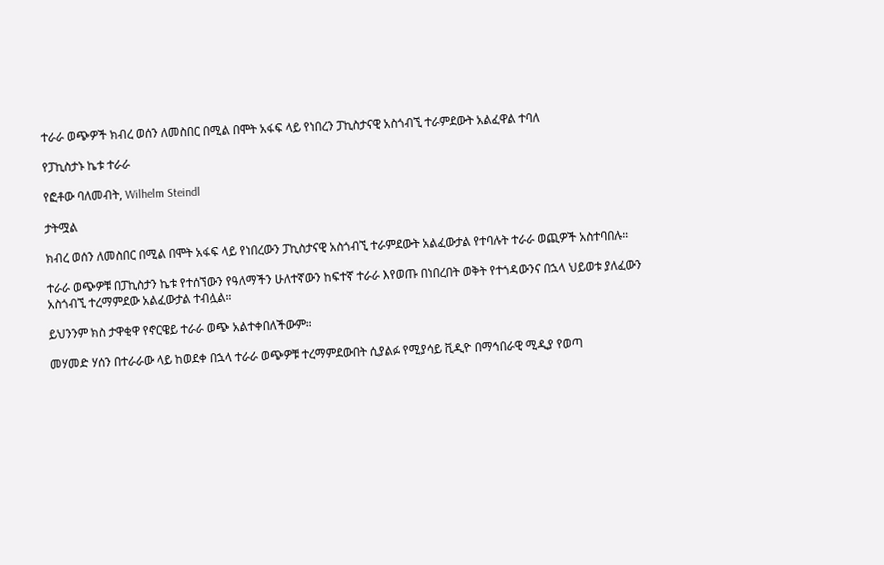ተራራ ወጭዎች ክብረ ወሰን ለመስበር በሚል በሞት አፋፍ ላይ የነበረን ፓኪስታናዊ አስጎብኚ ተራምደውት አልፈዋል ተባለ

የፓኪስታኑ ኬቱ ተራራ

የፎቶው ባለመብት, Wilhelm Steindl

ታትሟል

ክብረ ወሰን ለመስበር በሚል በሞት አፋፍ ላይ የነበረውን ፓኪስታናዊ አስጎብኚ ተራምደውት አልፈውታል የተባሉት ተራራ ወጪዎች አስተባበሉ።

ተራራ ወጭዎቹ በፓኪስታን ኬቱ የተሰኘውን የዓለማችን ሁለተኛውን ከፍተኛ ተራራ እየወጡ በነበረበት ወቅት የተጎዳውንና በኋላ ህይወቱ ያለፈውን አስጎብኚ ተረማምደው አልፈውታል ተብሏል።

ይህንንም ክስ ታዋቂዋ የኖርዌይ ተራራ ወጭ አልተቀበለችውም።

መሃመድ ሃሰን በተራራው ላይ ከወደቀ በኋላ ተራራ ወጭዎቹ ተረማምደውበት ሲያልፉ የሚያሳይ ቪዲዮ በማኅበራዊ ሚዲያ የወጣ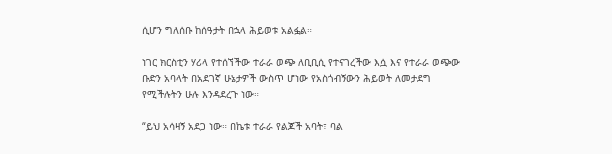ሲሆን ግለሰቡ ከሰዓታት በኋላ ሕይወቱ አልፏል።

ነገር ክርስቲን ሃሪላ የተሰኘችው ተራራ ወጭ ለቢቢሲ የተናገረችው እሷ እና የተራራ ወጭው ቡድን አባላት በአደገኛ ሁኔታዎች ውስጥ ሆነው የአስጎብኝውን ሕይወት ለመታደግ የሚችሉትን ሁሉ እንዳደረጉ ነው።

“ይህ አሳዛኝ አደጋ ነው። በኬቱ ተራራ የልጆች አባት፣ ባል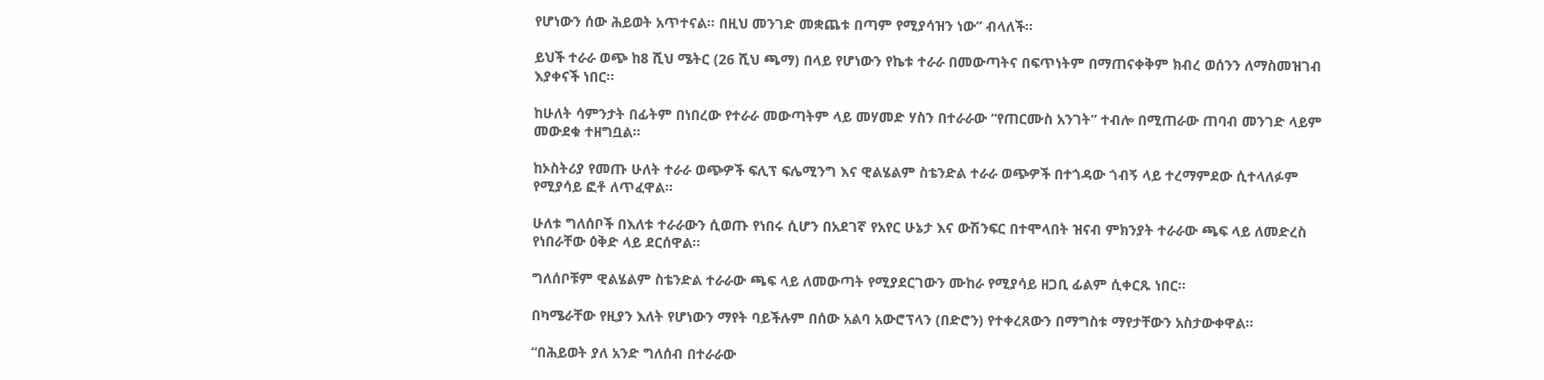የሆነውን ሰው ሕይወት አጥተናል። በዚህ መንገድ መቋጨቱ በጣም የሚያሳዝን ነው” ብላለች።

ይህች ተራራ ወጭ ከ8 ሺህ ሜትር (26 ሺህ ጫማ) በላይ የሆነውን የኬቱ ተራራ በመውጣትና በፍጥነትም በማጠናቀቅም ክብረ ወሰንን ለማስመዝገብ እያቀናች ነበር።

ከሁለት ሳምንታት በፊትም በነበረው የተራራ መውጣትም ላይ መሃመድ ሃስን በተራራው “የጠርሙስ አንገት” ተብሎ በሚጠራው ጠባብ መንገድ ላይም መውደቁ ተዘግቧል።

ከኦስትሪያ የመጡ ሁለት ተራራ ወጭዎች ፍሊፕ ፍሌሚንግ እና ዊልሄልም ስቴንድል ተራራ ወጭዎች በተጎዳው ጎብኝ ላይ ተረማምደው ሲተላለፉም የሚያሳይ ፎቶ ለጥፈዋል።

ሁለቱ ግለሰቦች በእለቱ ተራራውን ሲወጡ የነበሩ ሲሆን በአደገኛ የአየር ሁኔታ እና ውሽንፍር በተሞላበት ዝናብ ምክንያት ተራራው ጫፍ ላይ ለመድረስ የነበራቸው ዕቅድ ላይ ደርሰዋል።

ግለሰቦቹም ዊልሄልም ስቴንድል ተራራው ጫፍ ላይ ለመውጣት የሚያደርገውን ሙከራ የሚያሳይ ዘጋቢ ፊልም ሲቀርጹ ነበር።

በካሜራቸው የዚያን እለት የሆነውን ማየት ባይችሉም በሰው አልባ አውሮፕላን (በድሮን) የተቀረጸውን በማግስቱ ማየታቸውን አስታውቀዋል።

“በሕይወት ያለ አንድ ግለሰብ በተራራው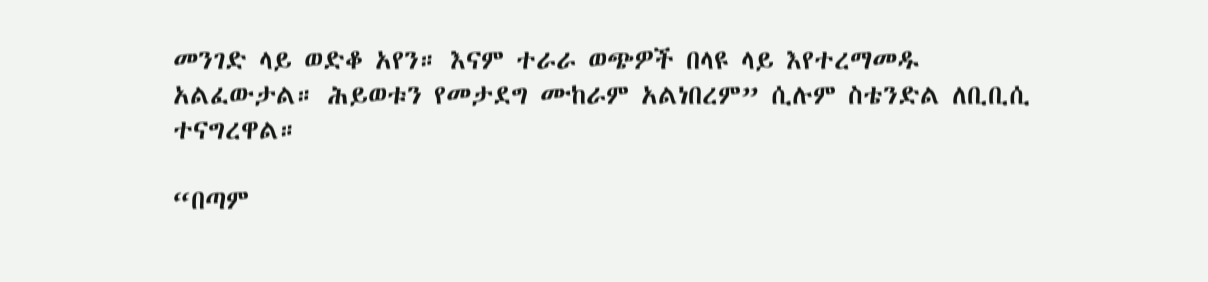መንገድ ላይ ወድቆ አየን። እናም ተራራ ወጭዎች በላዩ ላይ እየተረማመዱ አልፈውታል። ሕይወቱን የመታደግ ሙከራም አልነበረም” ሲሉም ስቴንድል ለቢቢሲ ተናግረዋል።

“በጣም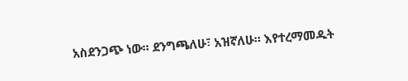አስደንጋጭ ነው። ደንግጫለሁ፣ አዝኛለሁ። እየተረማመዱት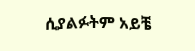ሲያልፉትም አይቼ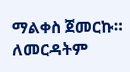ማልቀስ ጀመርኩ። ለመርዳትም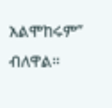አልሞከሩም” ብለዋል።